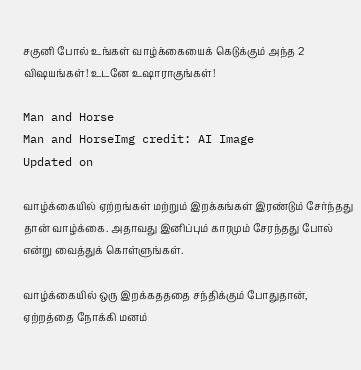சகுனி போல் உங்கள் வாழ்க்கையைக் கெடுக்கும் அந்த 2 விஷயங்கள்! உடனே உஷாராகுங்கள்!

Man and Horse
Man and HorseImg credit: AI Image
Updated on

வாழ்க்கையில் ஏற்றங்கள் மற்றும் இறக்கங்கள் இரண்டும் சேர்ந்தது தான் வாழ்க்கை. அதாவது இனிப்பும் காரமும் சேரந்தது போல் என்று வைத்துக் கொள்ளுங்கள்.

வாழ்க்கையில் ஒரு இறக்கதததை சந்திக்கும் போதுதான், ஏற்றத்தை நோக்கி மனம்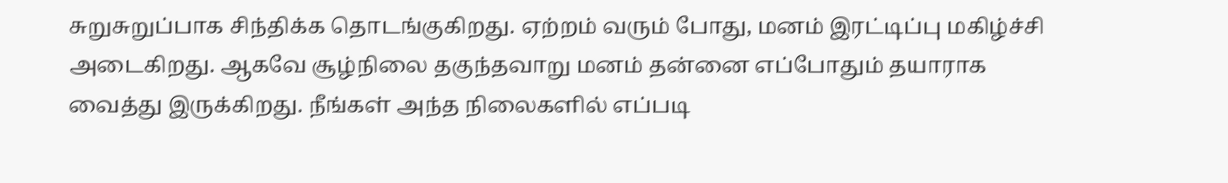சுறுசுறுப்பாக சிந்திக்க தொடங்குகிறது. ஏற்றம் வரும் போது, மனம் இரட்டிப்பு மகிழ்ச்சி அடைகிறது. ஆகவே சூழ்நிலை தகுந்தவாறு மனம் தன்னை எப்போதும் தயாராக வைத்து இருக்கிறது. நீங்கள் அந்த நிலைகளில் எப்படி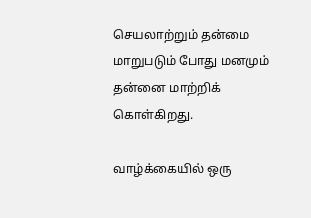செயலாற்றும் தன்மை மாறுபடும் போது மனமும் தன்னை மாற்றிக் கொள்கிறது.

வாழ்க்கையில் ஒரு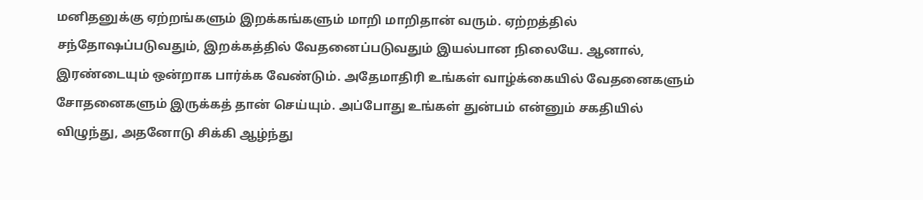மனிதனுக்கு ஏற்றங்களும் இறக்கங்களும் மாறி மாறிதான் வரும். ஏற்றத்தில் சந்தோஷப்படுவதும், இறக்கத்தில் வேதனைப்படுவதும் இயல்பான நிலையே. ஆனால், இரண்டையும் ஒன்றாக பார்க்க வேண்டும். அதேமாதிரி உங்கள் வாழ்க்கையில் வேதனைகளும் சோதனைகளும் இருக்கத் தான் செய்யும். அப்போது உங்கள் துன்பம் என்னும் சகதியில் விழுந்து, அதனோடு சிக்கி ஆழ்ந்து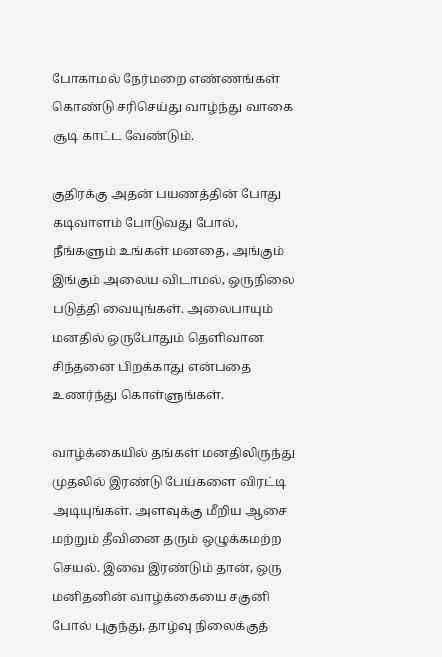போகாமல் நேர்மறை எண்ணங்கள் கொண்டு சரிசெய்து வாழ்ந்து வாகை சூடி காட்ட வேண்டும்.

குதிரக்கு அதன் பயணத்தின் போது கடிவாளம் போடுவது போல், நீங்களும் உங்கள் மனதை, அங்கும் இங்கும் அலைய விடாமல், ஒருநிலை படுத்தி வையுங்கள். அலைபாயும் மனதில் ஒருபோதும் தெளிவான சிந்தனை பிறக்காது என்பதை உணர்ந்து கொள்ளுங்கள்.

வாழ்க்கையில் தங்கள் மனதிலிருந்து முதலில் இரண்டு பேய்களை விரட்டி அடியுங்கள். அளவுக்கு மீறிய ஆசை மற்றும் தீவினை தரும் ஒழுக்கமற்ற செயல். இவை இரண்டும் தான், ஒரு மனிதனின் வாழ்க்கையை சகுனி போல் புகுந்து, தாழ்வு நிலைக்குத்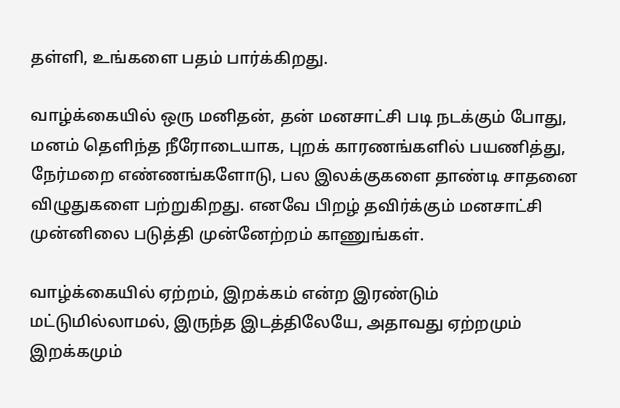தள்ளி, உங்களை பதம் பார்க்கிறது.

வாழ்க்கையில் ஒரு மனிதன், தன் மனசாட்சி படி நடக்கும் போது, மனம் தெளிந்த நீரோடையாக, புறக் காரணங்களில் பயணித்து, நேர்மறை எண்ணங்களோடு, பல இலக்குகளை தாண்டி சாதனை விழுதுகளை பற்றுகிறது. எனவே பிறழ் தவிர்க்கும் மனசாட்சி முன்னிலை படுத்தி முன்னேற்றம் காணுங்கள்.

வாழ்க்கையில் ஏற்றம், இறக்கம் என்ற இரண்டும் மட்டுமில்லாமல், இருந்த இடத்திலேயே, அதாவது ஏற்றமும் இறக்கமும்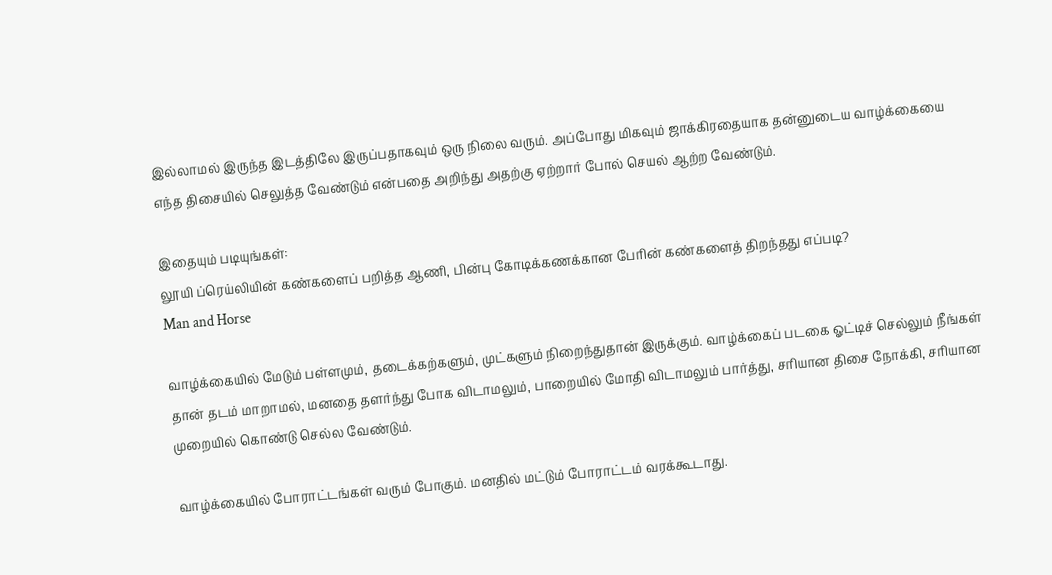இல்லாமல் இருந்த இடத்திலே இருப்பதாகவும் ஒரு நிலை வரும். அப்போது மிகவும் ஜாக்கிரதையாக தன்னுடைய வாழ்க்கையை எந்த திசையில் செலுத்த வேண்டும் என்பதை அறிந்து அதற்கு ஏற்றார் போல் செயல் ஆற்ற வேண்டும்.

இதையும் படியுங்கள்:
லூயி ப்ரெய்லியின் கண்களைப் பறித்த ஆணி, பின்பு கோடிக்கணக்கான பேரின் கண்களைத் திறந்தது எப்படி?
Man and Horse

வாழ்க்கையில் மேடும் பள்ளமும், தடைக்கற்களும், முட்களும் நிறைந்துதான் இருக்கும். வாழ்க்கைப் படகை ஓட்டிச் செல்லும் நீங்கள் தான் தடம் மாறாமல், மனதை தளர்ந்து போக விடாமலும், பாறையில் மோதி விடாமலும் பார்த்து, சரியான திசை நோக்கி, சரியான முறையில் கொண்டு செல்ல வேண்டும்.

வாழ்க்கையில் போராட்டங்கள் வரும் போகும். மனதில் மட்டும் போராட்டம் வரக்கூடாது.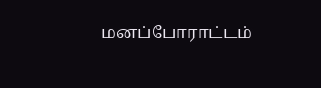மனப்போராட்டம்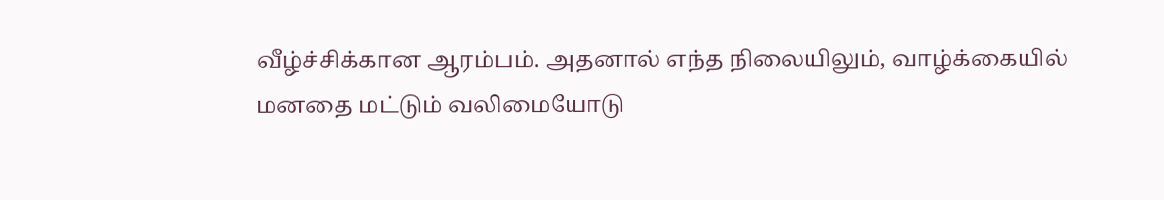வீழ்ச்சிக்கான ஆரம்பம். அதனால் எந்த நிலையிலும், வாழ்க்கையில் மனதை மட்டும் வலிமையோடு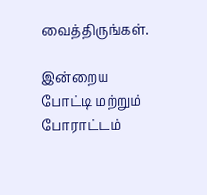வைத்திருங்கள்.

இன்றைய போட்டி மற்றும் போராட்டம்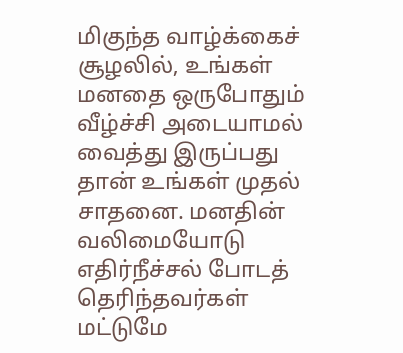மிகுந்த வாழ்க்கைச் சூழலில், உங்கள் மனதை ஒருபோதும் வீழ்ச்சி அடையாமல் வைத்து இருப்பது தான் உங்கள் முதல் சாதனை. மனதின் வலிமையோடு எதிர்நீச்சல் போடத் தெரிந்தவர்கள் மட்டுமே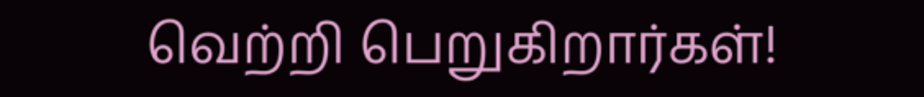வெற்றி பெறுகிறார்கள்!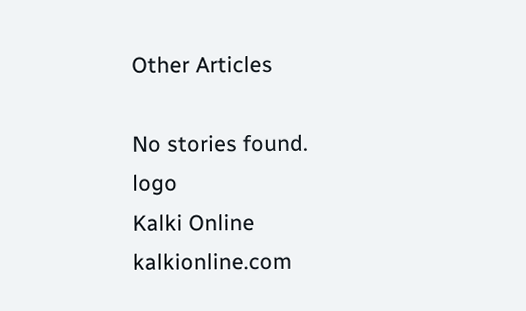Other Articles

No stories found.
logo
Kalki Online
kalkionline.com